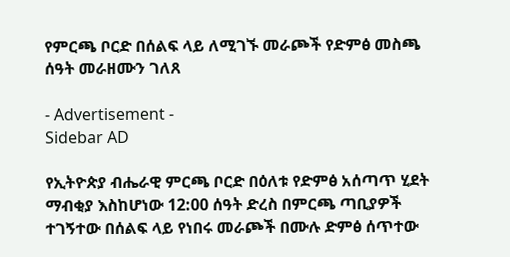የምርጫ ቦርድ በሰልፍ ላይ ለሚገኙ መራጮች የድምፅ መስጫ ሰዓት መራዘሙን ገለጸ

- Advertisement -
Sidebar AD

የኢትዮጵያ ብሔራዊ ምርጫ ቦርድ በዕለቱ የድምፅ አሰጣጥ ሂደት ማብቂያ እስከሆነው 12:00 ሰዓት ድረስ በምርጫ ጣቢያዎች ተገኝተው በሰልፍ ላይ የነበሩ መራጮች በሙሉ ድምፅ ሰጥተው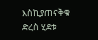እስኪያጠናቅቁ ድረስ ሂደቱ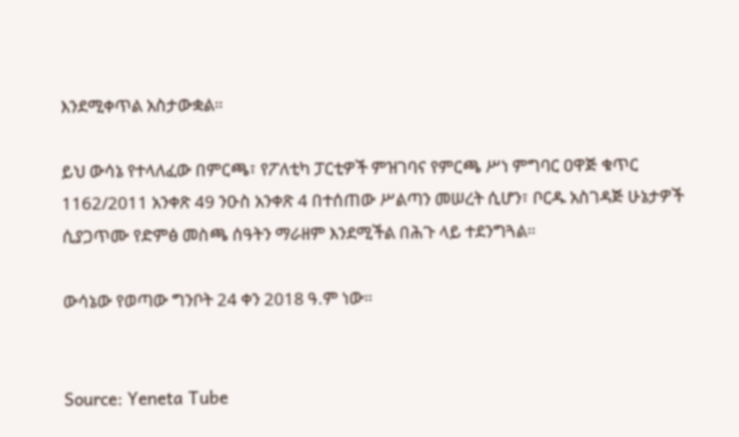እንደሚቀጥል አስታውቋል።

ይህ ውሳኔ የተላለፈው በምርጫ፣ የፖለቲካ ፓርቲዎች ምዝገባና የምርጫ ሥነ ምግባር ዐዋጅ ቁጥር 1162/2011 አንቀጽ 49 ንዑስ አንቀጽ 4 በተሰጠው ሥልጣን መሠረት ሲሆን፣ ቦርዱ አስገዳጅ ሁኔታዎች ሲያጋጥሙ የድምፅ መስጫ ሰዓትን ማራዘም እንደሚችል በሕጉ ላይ ተደንግጓል።

ውሳኔው የወጣው ግንቦት 24 ቀን 2018 ዓ.ም ነው።


Source: Yeneta Tube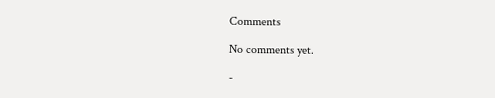Comments

No comments yet.

-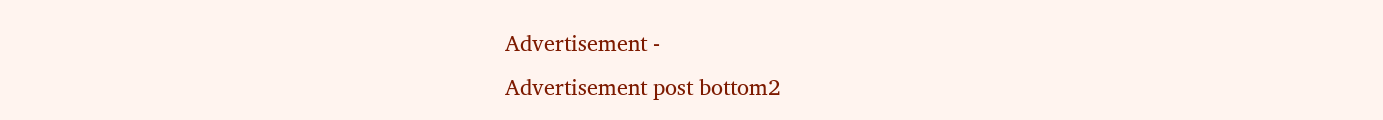Advertisement -
Advertisement post bottom2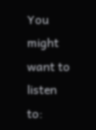You might want to listen to: